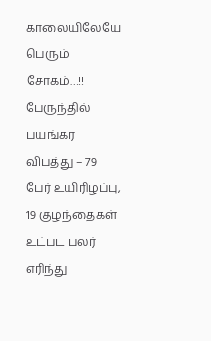காலையிலேயே பெரும் சோகம்…!! பேருந்தில் பயங்கர விபத்து – 79 பேர் உயிரிழப்பு, 19 குழந்தைகள் உட்பட பலர் எரிந்து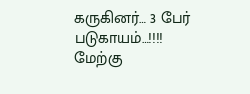கருகினர்… 3 பேர் படுகாயம்…!!!!
மேற்கு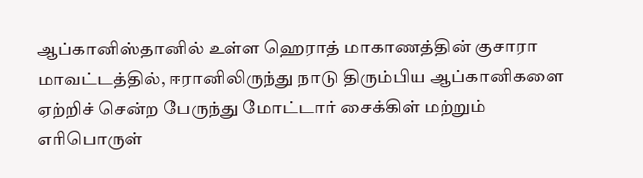ஆப்கானிஸ்தானில் உள்ள ஹெராத் மாகாணத்தின் குசாரா மாவட்டத்தில், ஈரானிலிருந்து நாடு திரும்பிய ஆப்கானிகளை ஏற்றிச் சென்ற பேருந்து மோட்டார் சைக்கிள் மற்றும் எரிபொருள்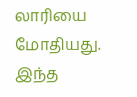லாரியை மோதியது. இந்த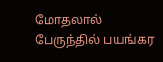மோதலால் பேருந்தில் பயங்கர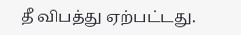தீ விபத்து ஏற்பட்டது.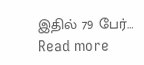இதில் 79 பேர்…
Read more